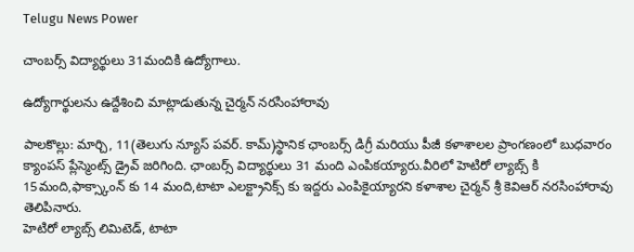Telugu News Power

చాంబర్స్ విద్యార్థులు 31మందికి ఉద్యోగాలు.

ఉద్యోగార్థులను ఉద్దేశించి మాట్లాడుతున్న చైర్మన్ నరసింహారావు

పాలకొల్లు: మార్చి, 11(తెలుగు న్యూస్ పవర్. కామ్)స్థానిక ఛాంబర్స్ డిగ్రీ మరియు పీజీ కళాశాలల ప్రాంగణంలో బుధవారం క్యాంపస్ ప్లేస్మెంట్స్ డ్రైవ్ జరిగింది. ఛాంబర్స్ విద్యార్థులు 31 మంది ఎంపికయ్యారు.వీరిలో హెటిరో ల్యాబ్స్ కి 15మంది,ఫాక్స్కాంన్ కు 14 మంది,టాటా ఎలక్ట్రానిక్స్ కు ఇద్దరు ఎంపికైయ్యారని కళాశాల చైర్మన్ శ్రీ కెవిఆర్ నరసింహారావు తెలిపినారు.
హెటిరో ల్యాబ్స్ లిమిటెడ్, టాటా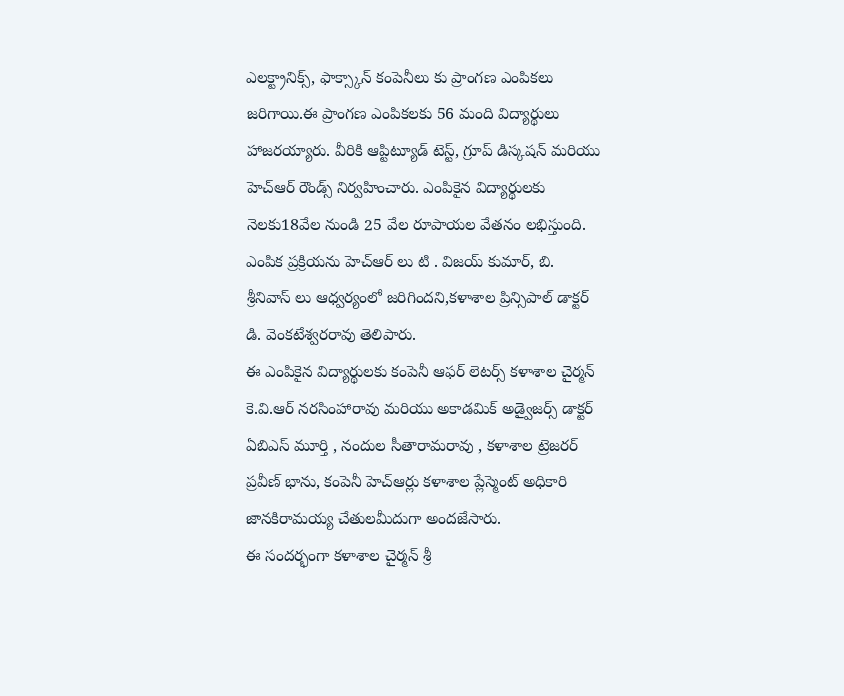ఎలక్ట్రానిక్స్, ఫాక్స్కాన్ కంపెనీలు కు ప్రాంగణ ఎంపికలు జరిగాయి.ఈ ప్రాంగణ ఎంపికలకు 56 మంది విద్యార్థులు హాజరయ్యారు. వీరికి ఆప్టిట్యూడ్ టెస్ట్, గ్రూప్ డిస్కషన్ మరియు హెచ్ఆర్ రౌండ్స్ నిర్వహించారు. ఎంపికైన విద్యార్థులకు నెలకు18వేల నుండి 25 వేల రూపాయల వేతనం లభిస్తుంది. ఎంపిక ప్రక్రియను హెచ్ఆర్ లు టి . విజయ్ కుమార్, బి. శ్రీనివాస్ లు ఆధ్వర్యంలో జరిగిందని,కళాశాల ప్రిన్సిపాల్ డాక్టర్ డి. వెంకటేశ్వరరావు తెలిపారు.
ఈ ఎంపికైన విద్యార్థులకు కంపెనీ ఆఫర్ లెటర్స్ కళాశాల చైర్మన్ కె.వి.ఆర్ నరసింహారావు మరియు అకాడమిక్ అడ్వైజర్స్ డాక్టర్ ఏబిఎస్ మూర్తి , నందుల సీతారామరావు , కళాశాల ట్రెజరర్ ప్రవీణ్ భాను, కంపెనీ హెచ్ఆర్లు కళాశాల ప్లేస్మెంట్ అధికారి జానకిరామయ్య చేతులమీదుగా అందజేసారు.
ఈ సందర్భంగా కళాశాల చైర్మన్ శ్రీ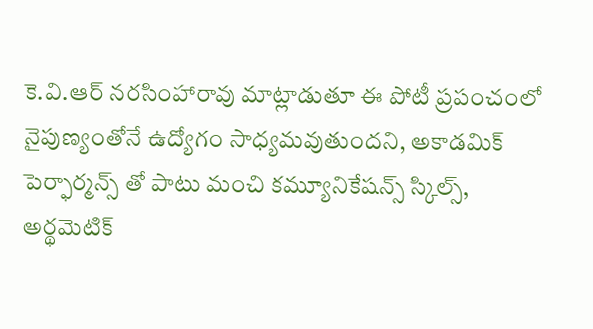కె.వి.ఆర్ నరసింహారావు మాట్లాడుతూ ఈ పోటీ ప్రపంచంలో నైపుణ్యంతోనే ఉద్యోగం సాధ్యమవుతుందని, అకాడమిక్ పెర్ఫార్మన్స్ తో పాటు మంచి కమ్యూనికేషన్స్ స్కిల్స్,
అర్థమెటిక్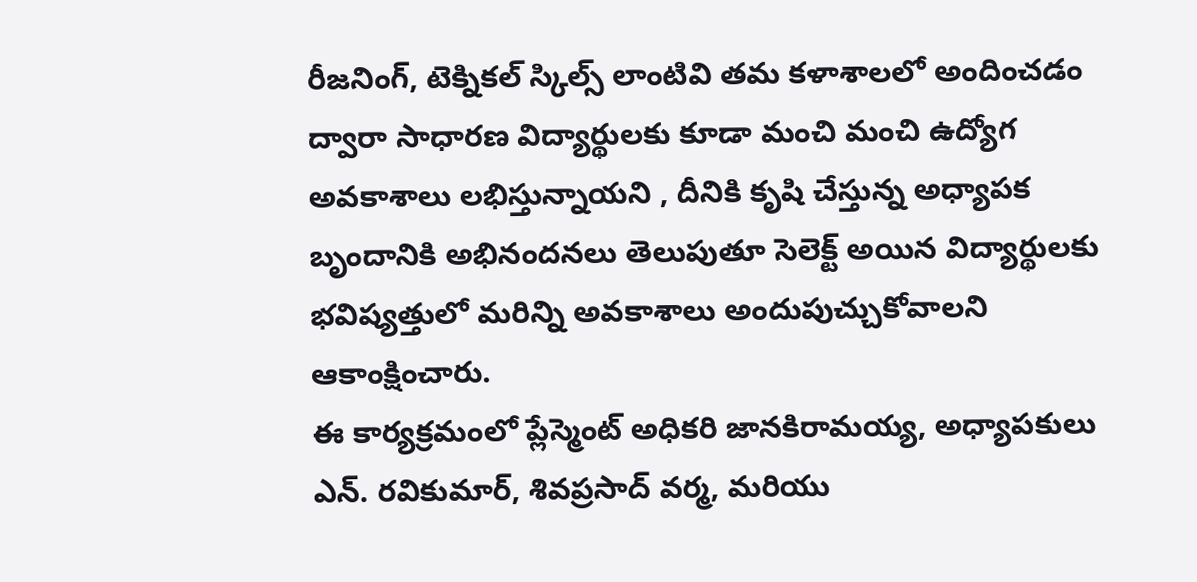రీజనింగ్, టెక్నికల్ స్కిల్స్ లాంటివి తమ కళాశాలలో అందించడం ద్వారా సాధారణ విద్యార్థులకు కూడా మంచి మంచి ఉద్యోగ అవకాశాలు లభిస్తున్నాయని , దీనికి కృషి చేస్తున్న అధ్యాపక బృందానికి అభినందనలు తెలుపుతూ సెలెక్ట్ అయిన విద్యార్థులకు భవిష్యత్తులో మరిన్ని అవకాశాలు అందుపుచ్చుకోవాలని ఆకాంక్షించారు.
ఈ కార్యక్రమంలో ప్లేస్మెంట్ అధికరి జానకిరామయ్య, అధ్యాపకులు ఎన్. రవికుమార్, శివప్రసాద్ వర్మ, మరియు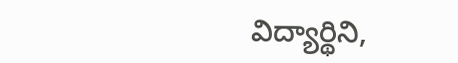విద్యార్థిని,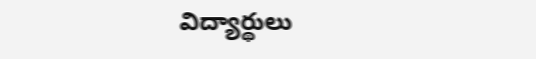విద్యార్థులు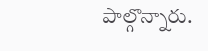పాల్గొన్నారు.